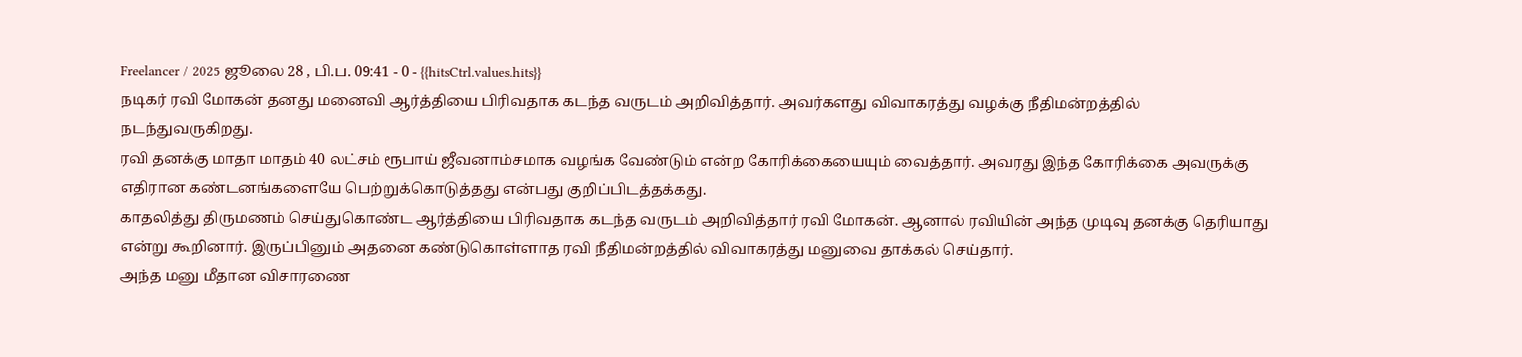Freelancer / 2025 ஜூலை 28 , பி.ப. 09:41 - 0 - {{hitsCtrl.values.hits}}
நடிகர் ரவி மோகன் தனது மனைவி ஆர்த்தியை பிரிவதாக கடந்த வருடம் அறிவித்தார். அவர்களது விவாகரத்து வழக்கு நீதிமன்றத்தில் நடந்துவருகிறது.
ரவி தனக்கு மாதா மாதம் 40 லட்சம் ரூபாய் ஜீவனாம்சமாக வழங்க வேண்டும் என்ற கோரிக்கையையும் வைத்தார். அவரது இந்த கோரிக்கை அவருக்கு எதிரான கண்டனங்களையே பெற்றுக்கொடுத்தது என்பது குறிப்பிடத்தக்கது.
காதலித்து திருமணம் செய்துகொண்ட ஆர்த்தியை பிரிவதாக கடந்த வருடம் அறிவித்தார் ரவி மோகன். ஆனால் ரவியின் அந்த முடிவு தனக்கு தெரியாது என்று கூறினார். இருப்பினும் அதனை கண்டுகொள்ளாத ரவி நீதிமன்றத்தில் விவாகரத்து மனுவை தாக்கல் செய்தார்.
அந்த மனு மீதான விசாரணை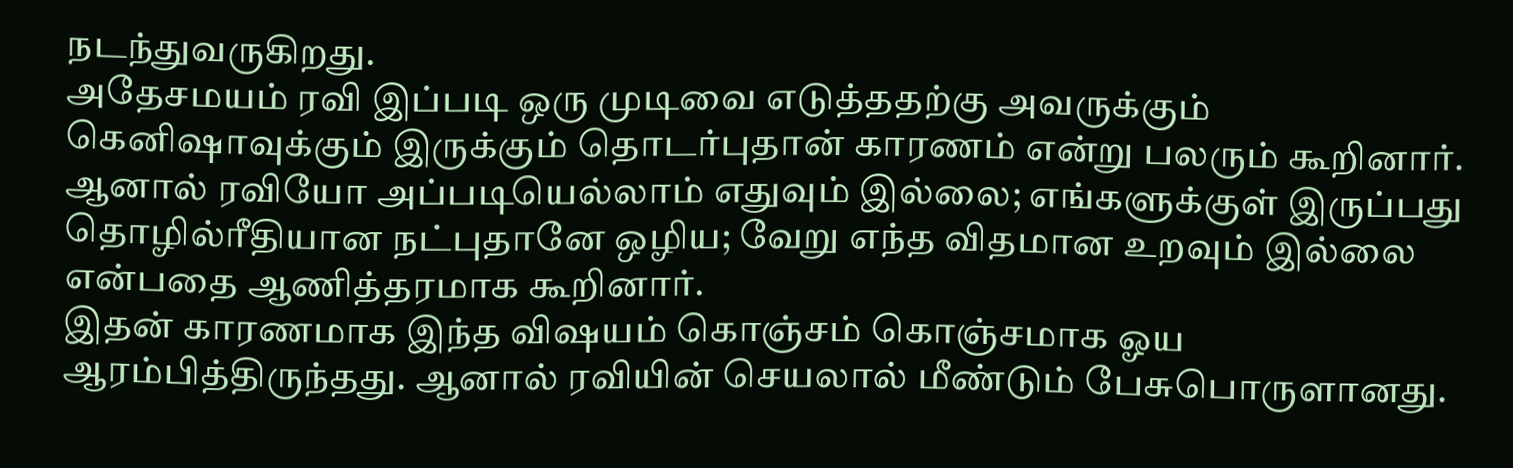நடந்துவருகிறது.
அதேசமயம் ரவி இப்படி ஒரு முடிவை எடுத்ததற்கு அவருக்கும் கெனிஷாவுக்கும் இருக்கும் தொடர்புதான் காரணம் என்று பலரும் கூறினார். ஆனால் ரவியோ அப்படியெல்லாம் எதுவும் இல்லை; எங்களுக்குள் இருப்பது தொழில்ரீதியான நட்புதானே ஒழிய; வேறு எந்த விதமான உறவும் இல்லை என்பதை ஆணித்தரமாக கூறினார்.
இதன் காரணமாக இந்த விஷயம் கொஞ்சம் கொஞ்சமாக ஓய ஆரம்பித்திருந்தது. ஆனால் ரவியின் செயலால் மீண்டும் பேசுபொருளானது.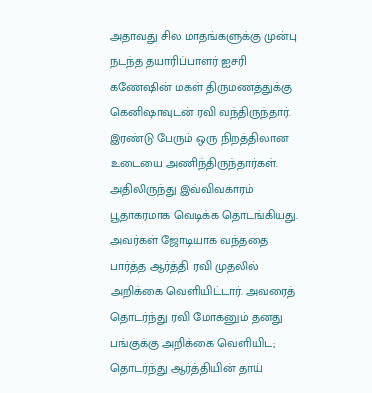அதாவது சில மாதங்களுக்கு முன்பு நடந்த தயாரிப்பாளர் ஐசரி கணேஷின் மகள் திருமணத்துக்கு கெனிஷாவுடன் ரவி வந்திருந்தார். இரண்டு பேரும் ஒரு நிறத்திலான உடையை அணிந்திருந்தார்கள். அதிலிருந்து இவ்விவகாரம் பூதாகரமாக வெடிக்க தொடங்கியது.
அவர்கள் ஜோடியாக வந்ததை பார்த்த ஆர்த்தி ரவி முதலில் அறிக்கை வெளியிட்டார். அவரைத் தொடர்ந்து ரவி மோகனும் தனது பங்குக்கு அறிக்கை வெளியிட; தொடர்ந்து ஆர்த்தியின் தாய்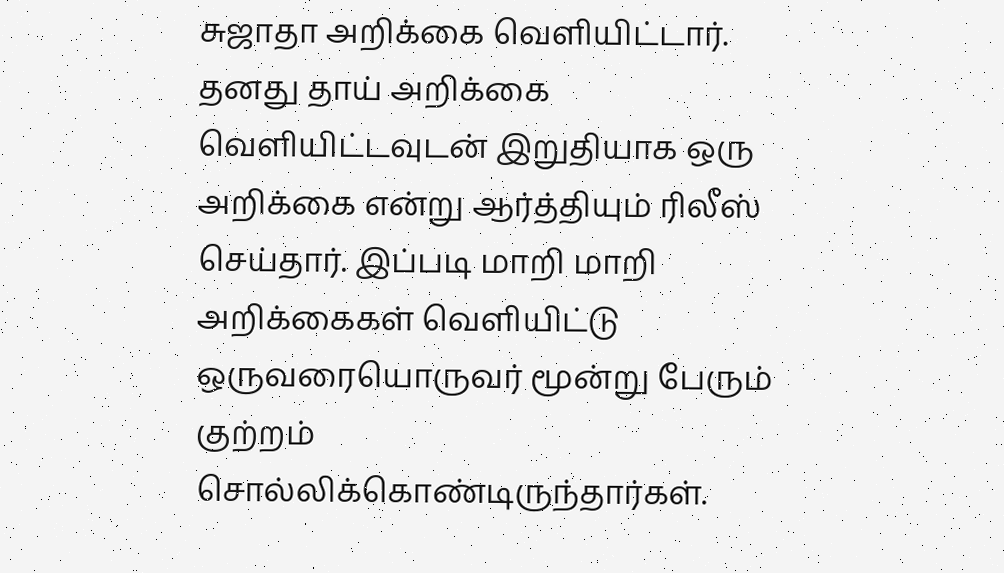சுஜாதா அறிக்கை வெளியிட்டார்.
தனது தாய் அறிக்கை வெளியிட்டவுடன் இறுதியாக ஒரு அறிக்கை என்று ஆர்த்தியும் ரிலீஸ் செய்தார். இப்படி மாறி மாறி அறிக்கைகள் வெளியிட்டு ஒருவரையொருவர் மூன்று பேரும் குற்றம் சொல்லிக்கொண்டிருந்தார்கள்.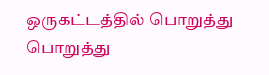ஒருகட்டத்தில் பொறுத்து பொறுத்து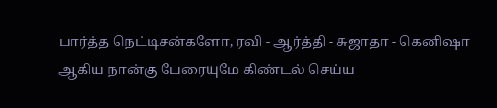பார்த்த நெட்டிசன்களோ, ரவி - ஆர்த்தி - சுஜாதா - கெனிஷா ஆகிய நான்கு பேரையுமே கிண்டல் செய்ய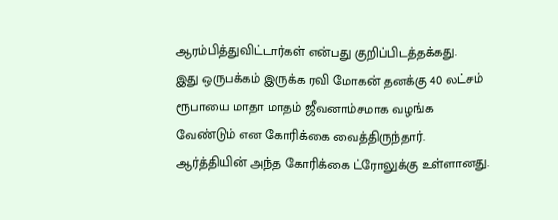ஆரம்பித்துவிட்டார்கள் என்பது குறிப்பிடத்தக்கது.
இது ஒருபக்கம் இருக்க ரவி மோகன் தனக்கு 40 லட்சம் ரூபாயை மாதா மாதம் ஜீவனாம்சமாக வழங்க வேண்டும் என கோரிக்கை வைத்திருந்தார்.
ஆர்த்தியின் அந்த கோரிக்கை ட்ரோலுக்கு உள்ளானது.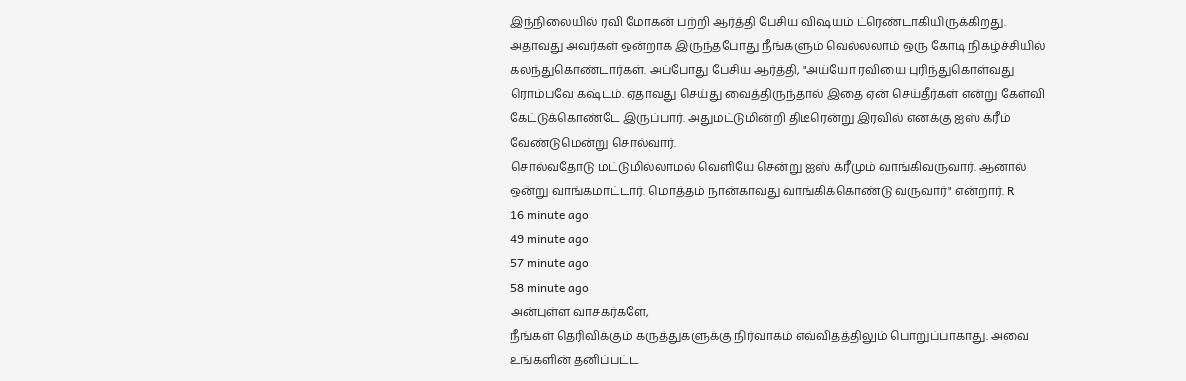இந்நிலையில் ரவி மோகன் பற்றி ஆர்த்தி பேசிய விஷயம் ட்ரெண்டாகியிருக்கிறது.
அதாவது அவர்கள் ஒன்றாக இருந்தபோது நீங்களும் வெல்லலாம் ஒரு கோடி நிகழ்ச்சியில் கலந்துகொண்டார்கள். அப்போது பேசிய ஆர்த்தி, "அய்யோ ரவியை புரிந்துகொள்வது ரொம்பவே கஷ்டம். ஏதாவது செய்து வைத்திருந்தால் இதை ஏன் செய்தீர்கள் என்று கேள்வி கேட்டுக்கொண்டே இருப்பார். அதுமட்டுமின்றி திடீரென்று இரவில் எனக்கு ஐஸ் க்ரீம் வேண்டுமென்று சொல்வார்.
சொல்வதோடு மட்டுமில்லாமல் வெளியே சென்று ஐஸ் க்ரீமும் வாங்கிவருவார். ஆனால் ஒன்று வாங்கமாட்டார். மொத்தம் நான்காவது வாங்கிக்கொண்டு வருவார்" என்றார். R
16 minute ago
49 minute ago
57 minute ago
58 minute ago
அன்புள்ள வாசகர்களே,
நீங்கள் தெரிவிக்கும் கருத்துகளுக்கு நிர்வாகம் எவ்விதத்திலும் பொறுப்பாகாது. அவை உங்களின் தனிப்பட்ட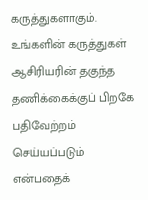கருத்துகளாகும். உங்களின் கருத்துகள் ஆசிரியரின் தகுந்த தணிக்கைக்குப் பிறகே பதிவேற்றம் செய்யப்படும் என்பதைக்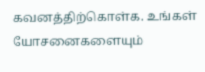கவனத்திற்கொள்க. உங்கள் யோசனைகளையும்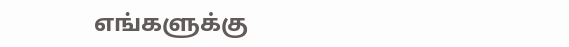எங்களுக்கு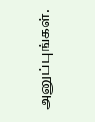அனுப்புங்கள்.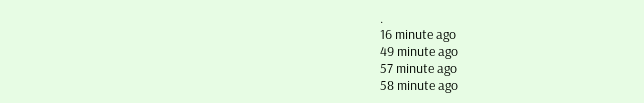.
16 minute ago
49 minute ago
57 minute ago
58 minute ago